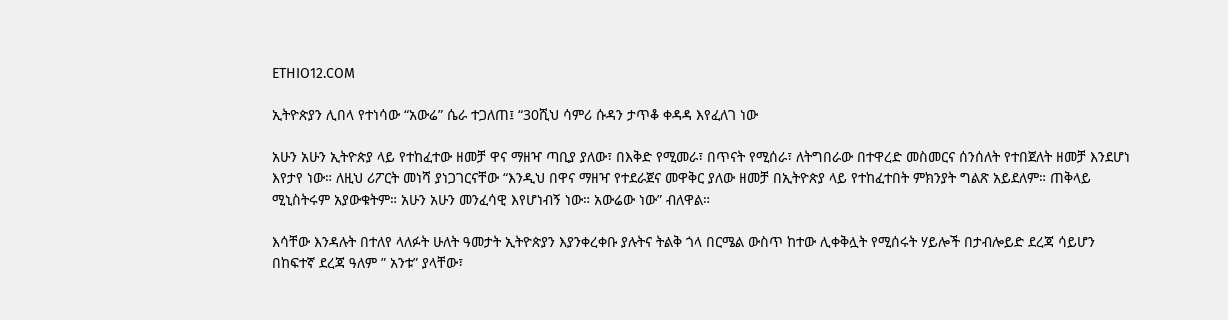ETHIO12.COM

ኢትዮጵያን ሊበላ የተነሳው “አውሬ” ሴራ ተጋለጠ፤ “30ሺህ ሳምሪ ሱዳን ታጥቆ ቀዳዳ እየፈለገ ነው

አሁን አሁን ኢትዮጵያ ላይ የተከፈተው ዘመቻ ዋና ማዘዣ ጣቢያ ያለው፣ በእቅድ የሚመራ፣ በጥናት የሚሰራ፣ ለትግበራው በተዋረድ መስመርና ሰንሰለት የተበጀለት ዘመቻ እንደሆነ እየታየ ነው። ለዚህ ሪፖርት መነሻ ያነጋገርናቸው “እንዲህ በዋና ማዘዣ የተደራጀና መዋቅር ያለው ዘመቻ በኢትዮጵያ ላይ የተከፈተበት ምክንያት ግልጽ አይደለም። ጠቅላይ ሚኒስትሩም አያውቁትም። አሁን አሁን መንፈሳዊ እየሆነብኝ ነው። አውሬው ነው” ብለዋል።

እሳቸው እንዳሉት በተለየ ላለፉት ሁለት ዓመታት ኢትዮጵያን እያንቀረቀቡ ያሉትና ትልቅ ጎላ በርሜል ውስጥ ከተው ሊቀቅሏት የሚሰሩት ሃይሎች በታብሎይድ ደረጃ ሳይሆን በከፍተኛ ደረጃ ዓለም ” አንቱ” ያላቸው፣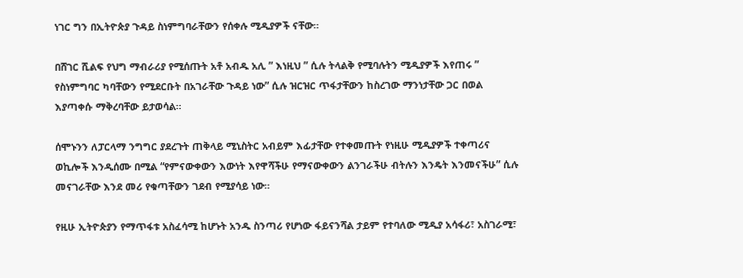ነገር ግን በኢትዮጵያ ጉዳይ ስነምግባራቸውን የሰቀሉ ሚዲያዎች ናቸው።

በሸገር ሺልፍ የህግ ማብራሪያ የሚሰጡት አቶ አብዱ አሊ ” እነዚህ ” ሲሉ ትላልቅ የሚባሉትን ሚዲያዎች እየጠሩ ” የስነምግባር ካባቸውን የሚደርቡት በአገራቸው ጉዳይ ነው” ሲሉ ዝርዝር ጥፋታቸውን ከስረገው ማንነታቸው ጋር በወል እያጣቀሱ ማቅረባቸው ይታወሳል።

ሰሞኑንን ለፓርላማ ንግግር ያደረጉት ጠቅላይ ሚኒስትር አብይም እፊታቸው የተቀመጡት የነዚሁ ሚዲያዎች ተቀጣሪና ወኪሎች እንዲሰሙ በሚል “የምናውቀውን እውነት እየዋሻችሁ የማናውቀውን ልንገራችሁ ብትሉን እንዴት እንመናችሁ” ሲሉ መናገራቸው እንደ መሪ የቁጣቸውን ገደብ የሚያሳይ ነው።

የዚሁ ኢትዮጵያን የማጥፋቱ አስፈሳሚ ከሆኑት አንዱ ስንጣሪ የሆነው ፋይናንሻል ታይም የተባለው ሚዲያ አሳፋሪ፣ አስገራሚ፣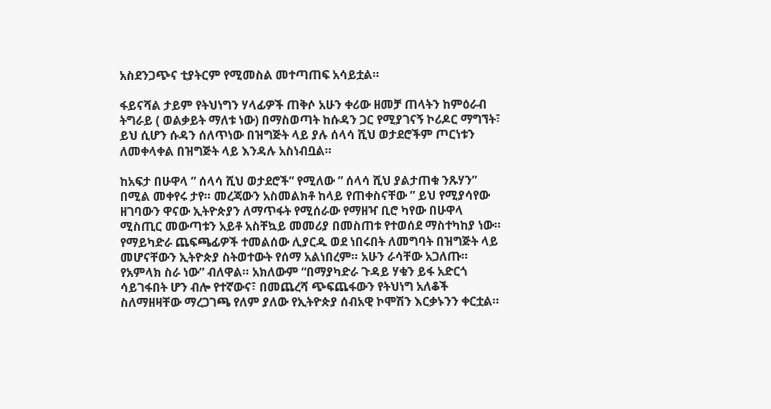አስደንጋጭና ቲያትርም የሚመስል መተጣጠፍ አሳይቷል።

ፋይናሻል ታይም የትህነግን ሃላፊዎች ጠቅሶ አሁን ቀሪው ዘመቻ ጠላትን ከምዕራብ ትግራይ ( ወልቃይት ማለቱ ነው) በማስወጣት ከሱዳን ጋር የሚያገናኝ ኮሪዶር ማግኘት፣ ይህ ሲሆን ሱዳን ሰለጥነው በዝግጅት ላይ ያሉ ሰላሳ ሺህ ወታደሮችም ጦርነቱን ለመቀላቀል በዝግጅት ላይ እንዳሉ አስነብቧል።

ከአፍታ በሁዋላ ” ሰላሳ ሺህ ወታደሮች” የሚለው ” ሰላሳ ሺህ ያልታጠቁ ንጹሃን” በሚል መቀየሩ ታየ። መረጃውን አስመልክቶ ከላይ የጠቀስናቸው ” ይህ የሚያሳየው ዘገባውን ዋናው ኢትዮጵያን ለማጥፋት የሚሰራው የማዘዣ ቢሮ ካየው በሁዋላ ሚስጢር መውጣቱን አይቶ አስቸኳይ መመሪያ በመስጠቱ የተወሰደ ማስተካከያ ነው። የማይካድራ ጨፍጫፊዎች ተመልሰው ሊያርዱ ወደ ነበሩበት ለመግባት በዝግጅት ላይ መሆናቸውን ኢትዮጵያ ስትወተውት የሰማ አልነበረም። አሁን ራሳቸው አጋለጡ። የአምላክ ስራ ነው” ብለዋል። አክለውም “በማያካድራ ጉዳይ ሃቁን ይፋ አድርጎ ሳይገፋበት ሆን ብሎ የተኛውና፣ በመጨረሻ ጭፍጨፋውን የትህነግ አለቆች ስለማዘዛቸው ማረጋገጫ የለም ያለው የኢትዮጵያ ሰብአዊ ኮሞሽን እርቃኑንን ቀርቷል።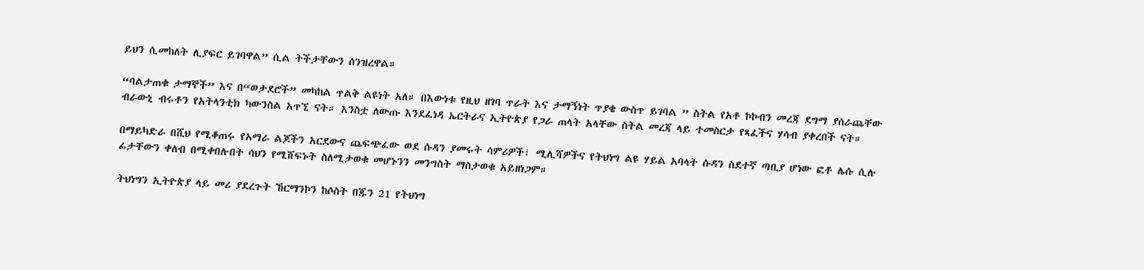ይህን ሲመከለት ሊያፍር ይገባዋል” ሲል ትችታቸውን ሰንዝረዋል።

“ባልታጠቁ ታማኞች” እና በ“ወታደሮች” መካከል ጥልቅ ልዩነት አለ። በእውነቱ የዚህ ዘገባ ጥራት እና ታማኝነት ጥያቄ ውስጥ ይገባል ” ስትል የአቶ ኮኮብን መረጃ ደግማ ያሰራጨቸው ብራውኒ ብሩቶን የአትላንቲክ ካውንስል አጥኚ ናት። እንስቷ ለውጡ እንደፈነዳ ኤርትራና ኢትዮጵያ የጋራ ጠላት አላቸው ስትል መረጃ ላይ ተመስርታ የጻፈችና ሃሳብ ያቀረበች ናት።

በማይካድራ በሺህ የሚቆጠሩ የአማራ ልጆችን አርደውና ጨፍጭፈው ወደ ሱዳን ያመሩት ሳምሪዎች፣ ሚሊሻዎችና የትህነግ ልዩ ሃይል አባላት ሱዳን ስደተኛ ጣቢያ ሆነው ፎቶ ሌሱ ሲሉ ፊታቸውን ቀለብ በሚቀበሉበት ሳህን የሚሸፍኑት ስለሚታወቁ መሆኑንን መንግስት ማስታወቁ አይዘነጋም።

ትህነግን ኢትዮጵያ ላይ መሪ ያደረጉት ኸርማንኮን ከሶስት በጁን 21 የትህነግ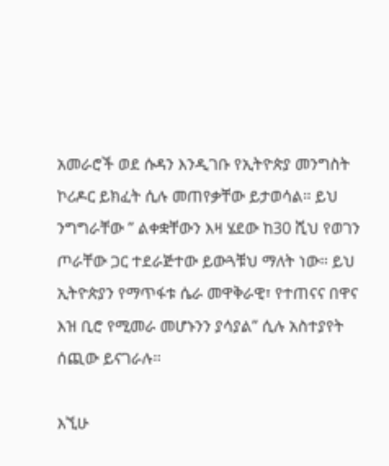አመራሮች ወደ ሱዳን እንዲገቡ የኢትዮጵያ መንግስት ኮሪዶር ይክፈት ሲሉ መጠየቃቸው ይታወሳል። ይህ ንግግራቸው ” ልቀቋቸውን እዛ ሄደው ከ30 ሺህ የወገን ጦራቸው ጋር ተደራጅተው ይውጓቹህ ማለት ነው። ይህ ኢትዮጵያን የማጥፋቱ ሴራ መዋቅራዊ፣ የተጠናና በዋና እዝ ቢሮ የሚመራ መሆኑንን ያሳያል” ሲሉ አስተያየት ሰጪው ይናገራሉ።

እኚሁ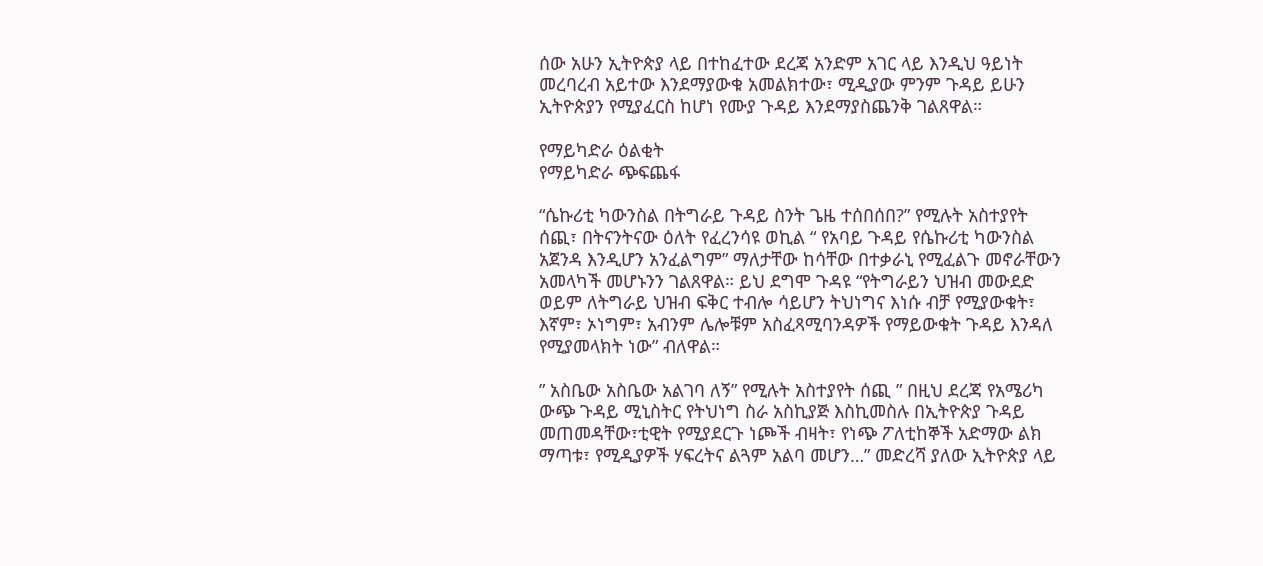ሰው አሁን ኢትዮጵያ ላይ በተከፈተው ደረጃ አንድም አገር ላይ እንዲህ ዓይነት መረባረብ አይተው እንደማያውቁ አመልክተው፣ ሚዲያው ምንም ጉዳይ ይሁን ኢትዮጵያን የሚያፈርስ ከሆነ የሙያ ጉዳይ እንደማያስጨንቅ ገልጸዋል።

የማይካድራ ዕልቂት
የማይካድራ ጭፍጨፋ

“ሴኩሪቲ ካውንስል በትግራይ ጉዳይ ስንት ጌዜ ተሰበሰበ?” የሚሉት አስተያየት ሰጪ፣ በትናንትናው ዕለት የፈረንሳዩ ወኪል “ የአባይ ጉዳይ የሴኩሪቲ ካውንስል አጀንዳ እንዲሆን አንፈልግም” ማለታቸው ከሳቸው በተቃራኒ የሚፈልጉ መኖራቸውን አመላካች መሆኑንን ገልጸዋል። ይህ ደግሞ ጉዳዩ “የትግራይን ህዝብ መውደድ ወይም ለትግራይ ህዝብ ፍቅር ተብሎ ሳይሆን ትህነግና እነሱ ብቻ የሚያውቁት፣ እኛም፣ ኦነግም፣ አብንም ሌሎቹም አስፈጻሚባንዳዎች የማይውቁት ጉዳይ እንዳለ የሚያመላክት ነው” ብለዋል።

” አስቤው አስቤው አልገባ ለኝ” የሚሉት አስተያየት ሰጪ ” በዚህ ደረጃ የአሜሪካ ውጭ ጉዳይ ሚኒስትር የትህነግ ስራ አስኪያጅ እስኪመስሉ በኢትዮጵያ ጉዳይ መጠመዳቸው፣ቲዊት የሚያደርጉ ነጮች ብዛት፣ የነጭ ፖለቲከኞች አድማው ልክ ማጣቱ፣ የሚዲያዎች ሃፍረትና ልጓም አልባ መሆን…” መድረሻ ያለው ኢትዮጵያ ላይ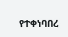የተቀነባበረ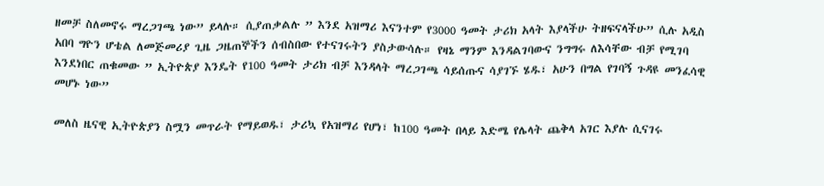ዘመቻ ስለመኖሩ ማረጋገጫ ነው” ይላሉ። ሲያጠቃልሉ ” እንደ አዝማሪ እናንተም የ3000 ዓመት ታሪክ አላት እያላችሁ ትዘፍናላችሁ” ሲሉ አዲስ አበባ ግዮን ሆቴል ለመጅመሪያ ጊዜ ጋዜጠኞችን ሰብስበው የተናገሩትን ያስታውሳሉ። የዛኔ ማንም እንዳልገባውና ንግግሩ ለእሳቸው ብቻ የሚገባ እንደነበር ጠቁመው ” ኢትዮጵያ እንዴት የ100 ዓመት ታሪክ ብቻ እንዳላት ማረጋገጫ ሳይሰጡና ሳያገኙ ሄዱ፣ አሁን በግል የገባኝ ጉዳዩ መንፈሳዊ መሆኑ ነው”

መለስ ዜናዊ ኢትዮጵያን ስሟን መጥራት የማይወዱ፣ ታሪኳ የአዝማሪ የሆነ፣ ከ100 ዓመት በላይ እድሜ የሌላት ጨቅላ አገር እያሉ ሲናገሩ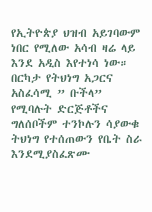የኢትዮጵያ ህዝብ አይገባውም ነበር የሚለው አሳብ ዛሬ ላይ እንደ አዲስ እየተነሳ ነው። በርካታ የትህነግ አጋርና አስፈሳሚ ” ቡችላ” የሚባሉት ድርጅቶችና ግለሰቦችም ተንኮሉን ሳያውቁ ትህነግ የተሰጠውን የቤት ስራ እንደሚያስፈጽሙ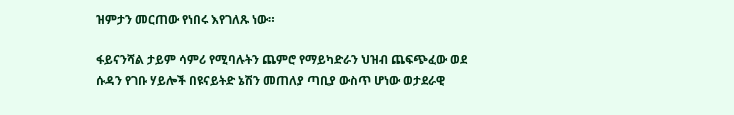ዝምታን መርጠው የነበሩ እየገለጹ ነው።

ፋይናንሻል ታይም ሳምሪ የሚባሉትን ጨምሮ የማይካድራን ህዝብ ጨፍጭፈው ወደ ሱዳን የገቡ ሃይሎች በዩናይትድ ኔሽን መጠለያ ጣቢያ ውስጥ ሆነው ወታደራዊ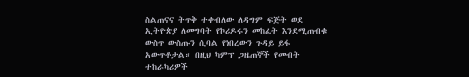ስልጠናና ትጥቅ ተቀብለው ለዳግም ፍጅት ወደ ኢትዮጵያ ለመግባት የኮሪዶሩን መከፈት እንደሚጠብቁ ውስጥ ውስጡን ሲባል የነበረውን ጉዳይ ይፋ አውጥቶታል። በዚህ ካምፕ ጋዜጠኞች የመብት ተከራካሪዎች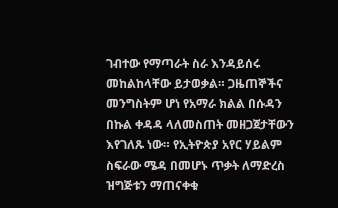ገብተው የማጣራት ስራ እንዳይሰሩ መከልከላቸው ይታወቃል። ጋዜጠኞችና መንግስትም ሆነ የአማራ ክልል በሱዳን በኩል ቀዳዳ ላለመስጠት መዘጋጀታቸውን እየገለጹ ነው። የኢትዮጵያ አየር ሃይልም ስፍራው ሜዳ በመሆኑ ጥቃት ለማድረስ ዝግጅቱን ማጠናቀቁ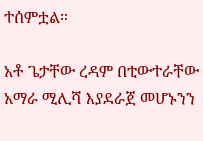ተሰምቷል።

አቶ ጌታቸው ረዳም በቲውተራቸው አማራ ሚሊሻ እያደራጀ መሆኑንን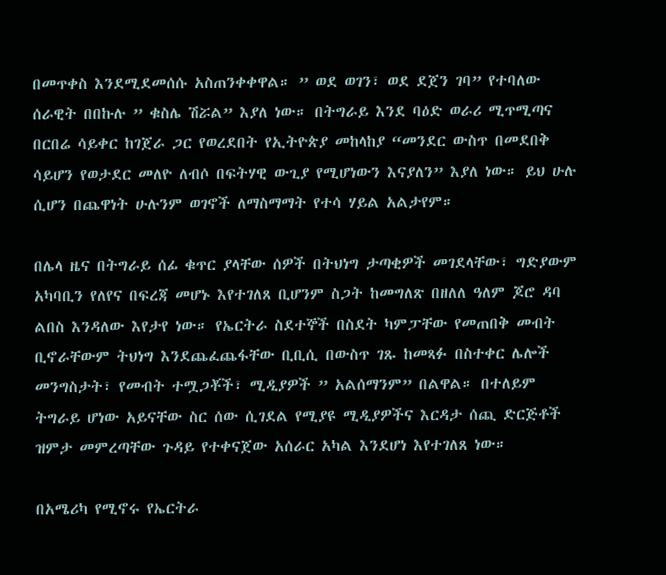በመጥቀስ እንደሚደመሰሱ አስጠንቀቀዋል። ” ወደ ወገን፣ ወደ ደጀን ገባ” የተባለው ሰራዊት በበኩሉ ” ቁስሌ ሽሯል” እያለ ነው። በትግራይ እንደ ባዕድ ወራሪ ሚጥሚጣና በርበሬ ሳይቀር ከገጀራ ጋር የወረደበት የኢትዮጵያ መከላከያ “መንደር ውስጥ በመደበቅ ሳይሆን የወታደር መለዮ ለብሶ በፍትሃዊ ውጊያ የሚሆነውን እናያለን” እያለ ነው። ይህ ሁሉ ሲሆን በጨዋነት ሁሉንም ወገኖች ለማስማማት የተሳ ሃይል አልታየም።

በሌላ ዜና በትግራይ ሰፊ ቁጥር ያላቸው ሰዎች በትህነግ ታጣቂዎች መገደላቸው፣ ግድያውም አካባቢን የለየና በፍረጃ መሆኑ እየተገለጸ ቢሆንም ስጋት ከመግለጽ በዘለለ ዓለም ጆሮ ዳባ ልበስ እንዳለው እየታየ ነው። የኤርትራ ስደተኞች በስደት ካምፓቸው የመጠበቅ መብት ቢኖራቸውም ትህነግ እንደጨፈጨፋቸው ቢቢሲ በውስጥ ገጹ ከመጻፉ በስተቀር ሌሎች መንግስታት፣ የመብት ተሟጋቾች፣ ሚዲያዎች ” አልሰማንም” በልዋል። በተለይም ትግራይ ሆነው አይናቸው ስር ሰው ሲገደል የሚያዩ ሚዲያዎችና እርዳታ ሰጪ ድርጅቶች ዝምታ መምረጣቸው ጉዳይ የተቀናጀው አሰራር አካል እንደሆነ እየተገለጸ ነው።

በአሜሪካ የሚኖሩ የኤርትራ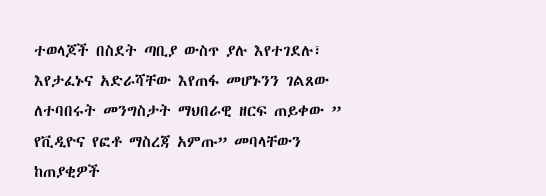ተወላጆች በስደት ጣቢያ ውስጥ ያሉ እየተገደሉ፣ እየታፈኑና አድራሻቸው እየጠፋ መሆኑንን ገልጸው ለተባበሩት መንግስታት ማህበራዊ ዘርፍ ጠይቀው ” የቪዲዮና የፎቶ ማስረጃ አምጡ” መባላቸውን ከጠያቂዎች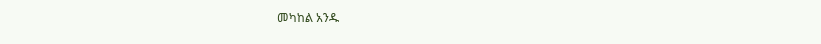መካከል አንዱ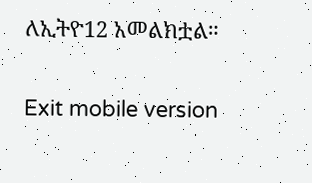ለኢትዮ12 አመልክቷል።


Exit mobile version